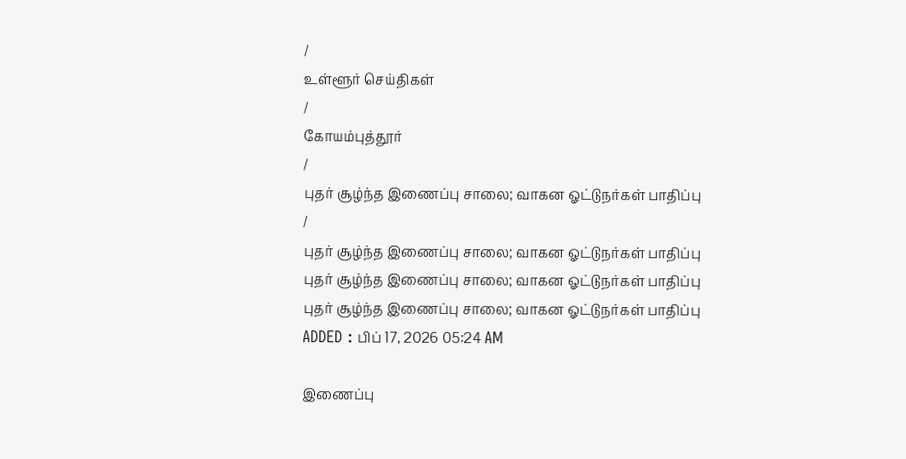/
உள்ளூர் செய்திகள்
/
கோயம்புத்தூர்
/
புதர் சூழ்ந்த இணைப்பு சாலை; வாகன ஓட்டுநர்கள் பாதிப்பு
/
புதர் சூழ்ந்த இணைப்பு சாலை; வாகன ஓட்டுநர்கள் பாதிப்பு
புதர் சூழ்ந்த இணைப்பு சாலை; வாகன ஓட்டுநர்கள் பாதிப்பு
புதர் சூழ்ந்த இணைப்பு சாலை; வாகன ஓட்டுநர்கள் பாதிப்பு
ADDED : பிப் 17, 2026 05:24 AM

இணைப்பு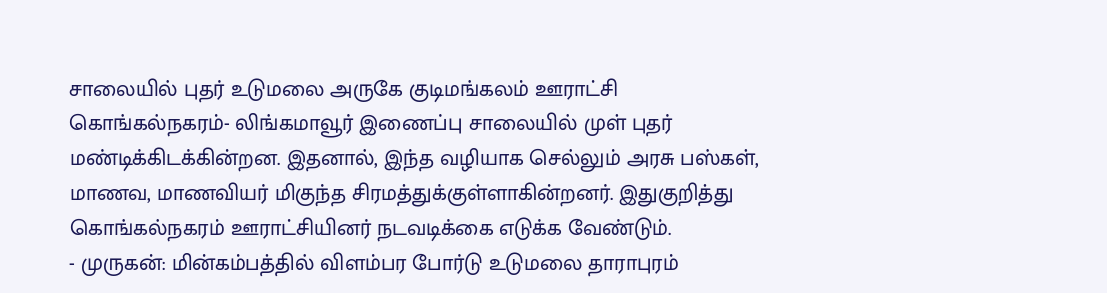சாலையில் புதர் உடுமலை அருகே குடிமங்கலம் ஊராட்சி கொங்கல்நகரம்- லிங்கமாவூர் இணைப்பு சாலையில் முள் புதர் மண்டிக்கிடக்கின்றன. இதனால், இந்த வழியாக செல்லும் அரசு பஸ்கள், மாணவ, மாணவியர் மிகுந்த சிரமத்துக்குள்ளாகின்றனர். இதுகுறித்து கொங்கல்நகரம் ஊராட்சியினர் நடவடிக்கை எடுக்க வேண்டும்.
- முருகன்: மின்கம்பத்தில் விளம்பர போர்டு உடுமலை தாராபுரம்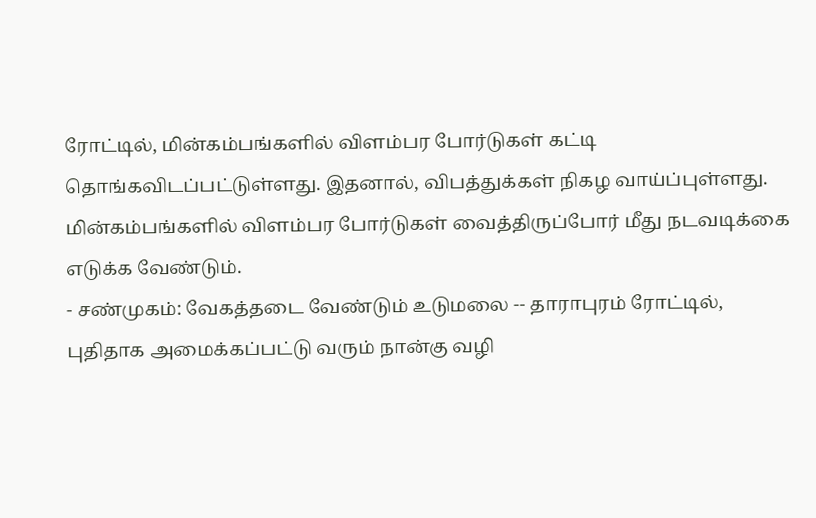ரோட்டில், மின்கம்பங்களில் விளம்பர போர்டுகள் கட்டி தொங்கவிடப்பட்டுள்ளது. இதனால், விபத்துக்கள் நிகழ வாய்ப்புள்ளது. மின்கம்பங்களில் விளம்பர போர்டுகள் வைத்திருப்போர் மீது நடவடிக்கை எடுக்க வேண்டும்.
- சண்முகம்: வேகத்தடை வேண்டும் உடுமலை -- தாராபுரம் ரோட்டில், புதிதாக அமைக்கப்பட்டு வரும் நான்கு வழி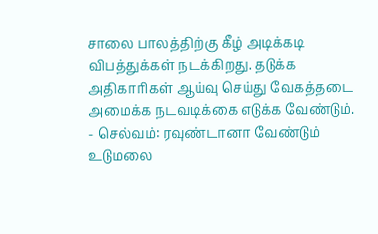சாலை பாலத்திற்கு கீழ் அடிக்கடி விபத்துக்கள் நடக்கிறது. தடுக்க அதிகாரிகள் ஆய்வு செய்து வேகத்தடை அமைக்க நடவடிக்கை எடுக்க வேண்டும்.
- செல்வம்: ரவுண்டானா வேண்டும் உடுமலை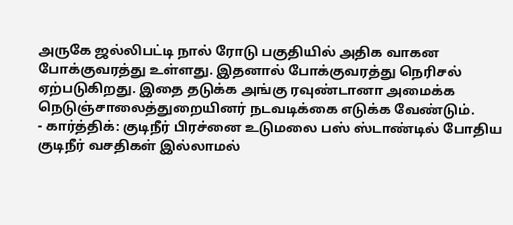அருகே ஜல்லிபட்டி நால் ரோடு பகுதியில் அதிக வாகன போக்குவரத்து உள்ளது. இதனால் போக்குவரத்து நெரிசல் ஏற்படுகிறது. இதை தடுக்க அங்கு ரவுண்டானா அமைக்க நெடுஞ்சாலைத்துறையினர் நடவடிக்கை எடுக்க வேண்டும்.
- கார்த்திக்: குடிநீர் பிரச்னை உடுமலை பஸ் ஸ்டாண்டில் போதிய குடிநீர் வசதிகள் இல்லாமல்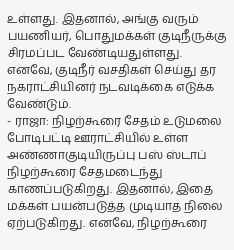உள்ளது. இதனால், அங்கு வரும் பயணியர், பொதுமக்கள் குடிநீருக்கு சிரமப்பட வேண்டியதுள்ளது. எனவே, குடிநீர் வசதிகள் செய்து தர நகராட்சியினர் நடவடிக்கை எடுக்க வேண்டும்.
- ராஜா: நிழற்கூரை சேதம் உடுமலை போடிபட்டி ஊராட்சியில் உள்ள அண்ணாகுடியிருப்பு பஸ் ஸ்டாப் நிழற்கூரை சேதமடைந்து காணப்படுகிறது. இதனால், இதை மக்கள் பயன்படுத்த முடியாத நிலை ஏற்படுகிறது. எனவே, நிழற்கூரை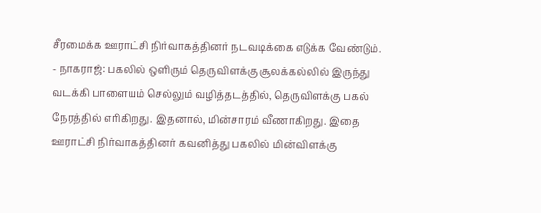சீரமைக்க ஊராட்சி நிர்வாகத்தினர் நடவடிக்கை எடுக்க வேண்டும்.
- நாகராஜ்: பகலில் ஒளிரும் தெருவிளக்கு சூலக்கல்லில் இருந்து வடக்கி பாளையம் செல்லும் வழித்தடத்தில், தெருவிளக்கு பகல் நேரத்தில் எரிகிறது. இதனால், மின்சாரம் வீணாகிறது. இதை ஊராட்சி நிர்வாகத்தினர் கவனித்து பகலில் மின்விளக்கு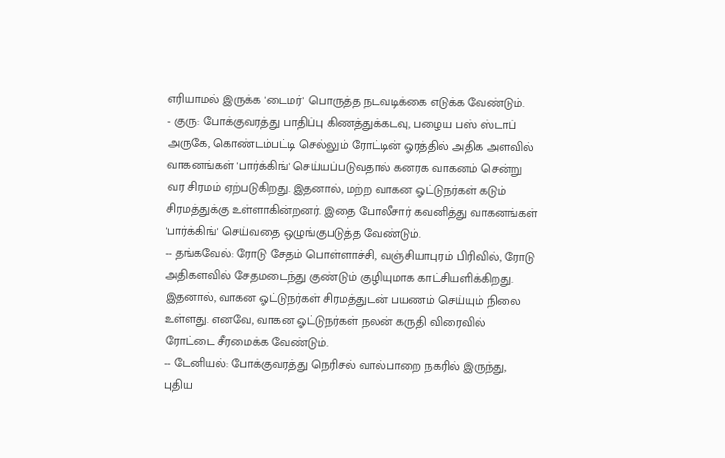எரியாமல் இருக்க 'டைமர்' பொருத்த நடவடிக்கை எடுக்க வேண்டும்.
- குரு: போக்குவரத்து பாதிப்பு கிணத்துக்கடவு, பழைய பஸ் ஸ்டாப் அருகே, கொண்டம்பட்டி செல்லும் ரோட்டின் ஓரத்தில் அதிக அளவில் வாகனங்கள் 'பார்க்கிங்' செய்யப்படுவதால் கனரக வாகனம் சென்று வர சிரமம் ஏற்படுகிறது. இதனால், மற்ற வாகன ஓட்டுநர்கள் கடும் சிரமத்துக்கு உள்ளாகின்றனர். இதை போலீசார் கவனித்து வாகனங்கள் 'பார்க்கிங்' செய்வதை ஒழுங்குபடுத்த வேண்டும்.
-- தங்கவேல்: ரோடு சேதம் பொள்ளாச்சி, வஞ்சியாபுரம் பிரிவில், ரோடு அதிகளவில் சேதமடைந்து குண்டும் குழியுமாக காட்சியளிக்கிறது. இதனால், வாகன ஓட்டுநர்கள் சிரமத்துடன் பயணம் செய்யும் நிலை உள்ளது. எனவே, வாகன ஓட்டுநர்கள் நலன் கருதி விரைவில் ரோட்டை சீரமைக்க வேண்டும்.
-- டேனியல்: போக்குவரத்து நெரிசல் வால்பாறை நகரில் இருந்து, புதிய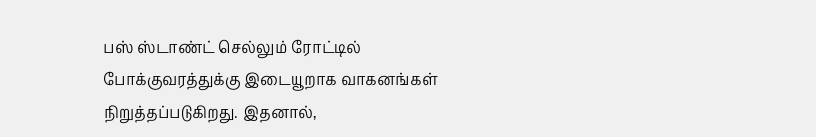பஸ் ஸ்டாண்ட் செல்லும் ரோட்டில் போக்குவரத்துக்கு இடையூறாக வாகனங்கள் நிறுத்தப்படுகிறது. இதனால்,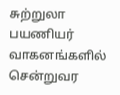சுற்றுலா பயணியர் வாகனங்களில் சென்றுவர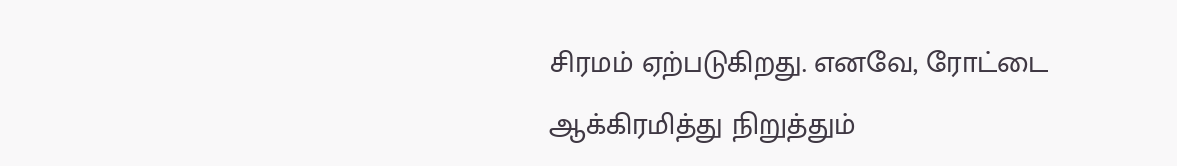சிரமம் ஏற்படுகிறது. எனவே, ரோட்டை ஆக்கிரமித்து நிறுத்தும்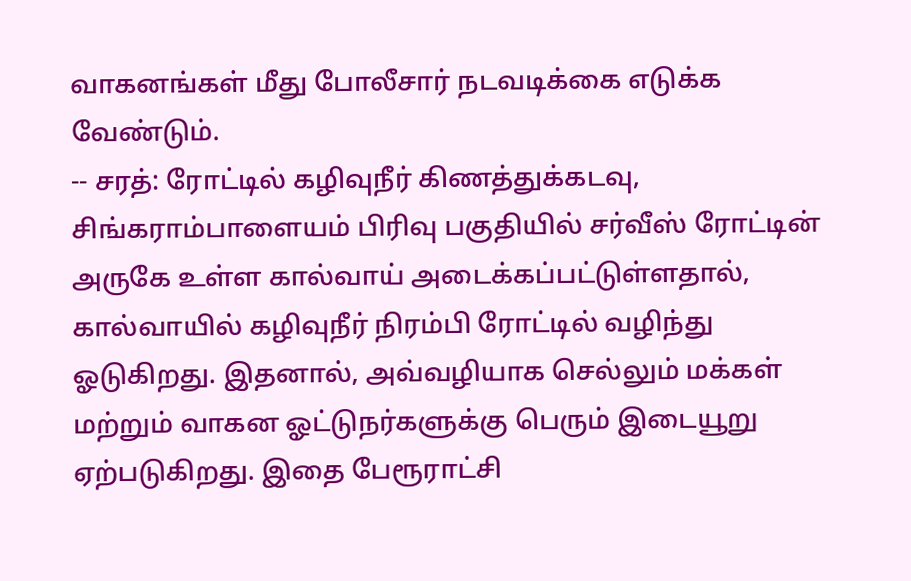வாகனங்கள் மீது போலீசார் நடவடிக்கை எடுக்க வேண்டும்.
-- சரத்: ரோட்டில் கழிவுநீர் கிணத்துக்கடவு, சிங்கராம்பாளையம் பிரிவு பகுதியில் சர்வீஸ் ரோட்டின் அருகே உள்ள கால்வாய் அடைக்கப்பட்டுள்ளதால், கால்வாயில் கழிவுநீர் நிரம்பி ரோட்டில் வழிந்து ஓடுகிறது. இதனால், அவ்வழியாக செல்லும் மக்கள் மற்றும் வாகன ஓட்டுநர்களுக்கு பெரும் இடையூறு ஏற்படுகிறது. இதை பேரூராட்சி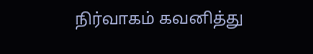நிர்வாகம் கவனித்து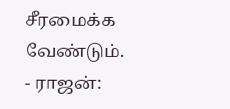சீரமைக்க வேண்டும்.
- ராஜன்: